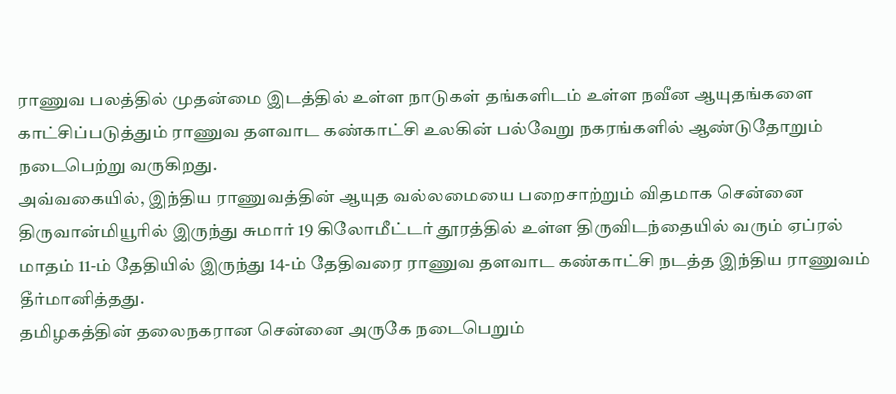ராணுவ பலத்தில் முதன்மை இடத்தில் உள்ள நாடுகள் தங்களிடம் உள்ள நவீன ஆயுதங்களை காட்சிப்படுத்தும் ராணுவ தளவாட கண்காட்சி உலகின் பல்வேறு நகரங்களில் ஆண்டுதோறும் நடைபெற்று வருகிறது.
அவ்வகையில், இந்திய ராணுவத்தின் ஆயுத வல்லமையை பறைசாற்றும் விதமாக சென்னை திருவான்மியூரில் இருந்து சுமார் 19 கிலோமீட்டர் தூரத்தில் உள்ள திருவிடந்தையில் வரும் ஏப்ரல் மாதம் 11-ம் தேதியில் இருந்து 14-ம் தேதிவரை ராணுவ தளவாட கண்காட்சி நடத்த இந்திய ராணுவம் தீர்மானித்தது.
தமிழகத்தின் தலைநகரான சென்னை அருகே நடைபெறும்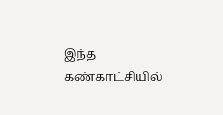இந்த கண்காட்சியில்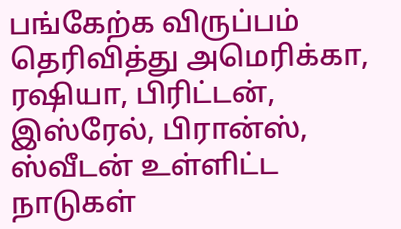பங்கேற்க விருப்பம் தெரிவித்து அமெரிக்கா, ரஷியா, பிரிட்டன், இஸ்ரேல், பிரான்ஸ், ஸ்வீடன் உள்ளிட்ட நாடுகள்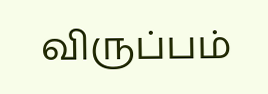விருப்பம்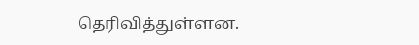தெரிவித்துள்ளன.